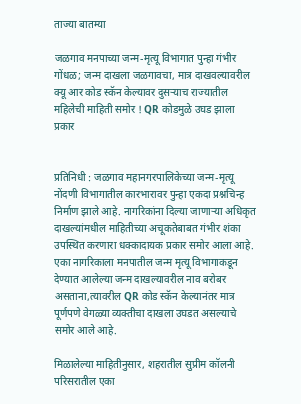ताज्या बातम्या

जळगाव मनपाच्या जन्म-मृत्यू विभागात पुन्हा गंभीर गोंधळ; जन्म दाखला जळगावचा, मात्र दाखवल्यावरील क्यू आर कोड स्कॅन केल्यावर दुसऱ्याच राज्यातील महिलेची माहिती समोर ! QR कोडमुळे उघड झाला प्रकार


प्रतिनिधी : जळगाव महानगरपालिकेच्या जन्म-मृत्यू नोंदणी विभागातील कारभारावर पुन्हा एकदा प्रश्नचिन्ह निर्माण झाले आहे. नागरिकांना दिल्या जाणाऱ्या अधिकृत दाखल्यांमधील माहितीच्या अचूकतेबाबत गंभीर शंका उपस्थित करणारा धक्कादायक प्रकार समोर आला आहे. एका नागरिकाला मनपातील जन्म मृत्यू विभागाकडून देण्यात आलेल्या जन्म दाखल्यावरील नाव बरोबर असताना,त्यावरील QR कोड स्कॅन केल्यानंतर मात्र पूर्णपणे वेगळ्या व्यक्तीचा दाखला उघडत असल्याचे समोर आले आहे.

मिळालेल्या माहितीनुसार, शहरातील सुप्रीम कॉलनी परिसरातील एका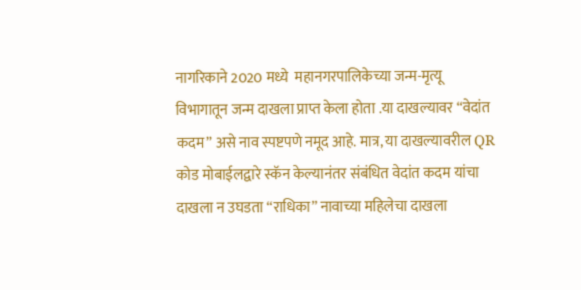नागरिकाने 2020 मध्ये  महानगरपालिकेच्या जन्म-मृत्यू विभागातून जन्म दाखला प्राप्त केला होता .या दाखल्यावर “वेदांत कदम” असे नाव स्पष्टपणे नमूद आहे. मात्र, या दाखल्यावरील QR कोड मोबाईलद्वारे स्कॅन केल्यानंतर संबंधित वेदांत कदम यांचा दाखला न उघडता “राधिका” नावाच्या महिलेचा दाखला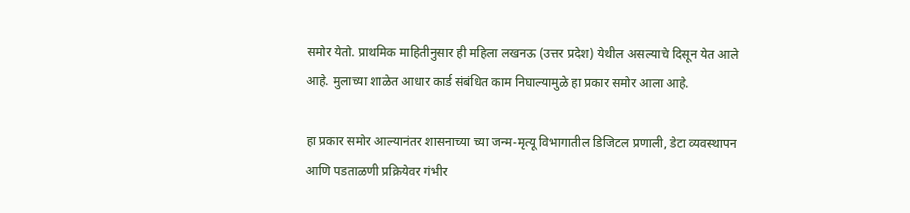समोर येतो. प्राथमिक माहितीनुसार ही महिला लखनऊ (उत्तर प्रदेश) येथील असल्याचे दिसून येत आले आहे. मुलाच्या शाळेत आधार कार्ड संबंधित काम निघाल्यामुळे हा प्रकार समोर आला आहे.

हा प्रकार समोर आल्यानंतर शासनाच्या च्या जन्म-मृत्यू विभागातील डिजिटल प्रणाली, डेटा व्यवस्थापन आणि पडताळणी प्रक्रियेवर गंभीर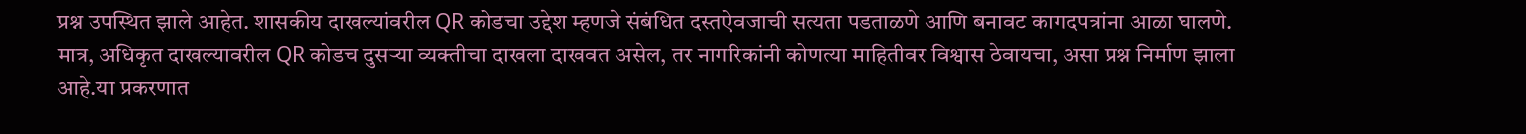प्रश्न उपस्थित झाले आहेत. शासकीय दाखल्यांवरील QR कोडचा उद्देश म्हणजे संबंधित दस्तऐवजाची सत्यता पडताळणे आणि बनावट कागदपत्रांना आळा घालणे. मात्र, अधिकृत दाखल्यावरील QR कोडच दुसऱ्या व्यक्तीचा दाखला दाखवत असेल, तर नागरिकांनी कोणत्या माहितीवर विश्वास ठेवायचा, असा प्रश्न निर्माण झाला आहे.या प्रकरणात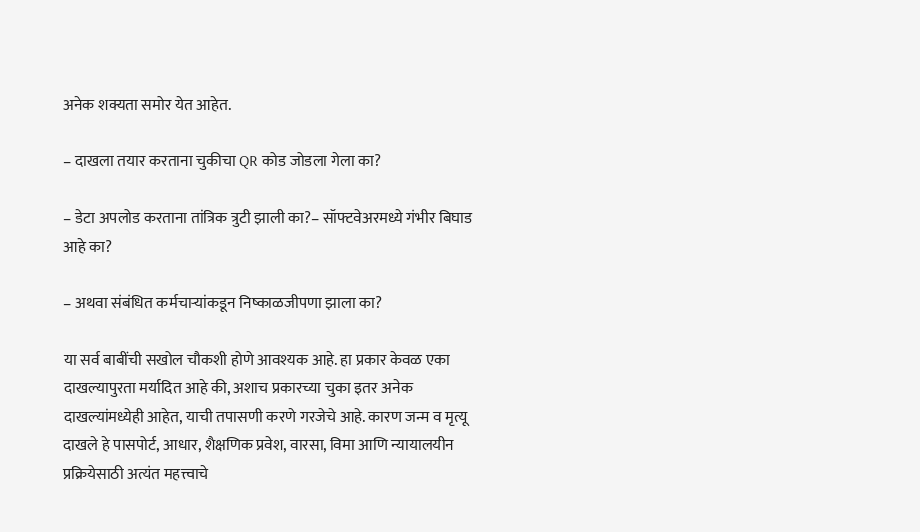अनेक शक्यता समोर येत आहेत.

– दाखला तयार करताना चुकीचा QR कोड जोडला गेला का?

– डेटा अपलोड करताना तांत्रिक त्रुटी झाली का?– सॉफ्टवेअरमध्ये गंभीर बिघाड आहे का?

– अथवा संबंधित कर्मचाऱ्यांकडून निष्काळजीपणा झाला का?

या सर्व बाबींची सखोल चौकशी होणे आवश्यक आहे. हा प्रकार केवळ एका दाखल्यापुरता मर्यादित आहे की, अशाच प्रकारच्या चुका इतर अनेक दाखल्यांमध्येही आहेत, याची तपासणी करणे गरजेचे आहे. कारण जन्म व मृत्यू दाखले हे पासपोर्ट, आधार, शैक्षणिक प्रवेश, वारसा, विमा आणि न्यायालयीन प्रक्रियेसाठी अत्यंत महत्त्वाचे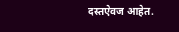दस्तऐवज आहेत.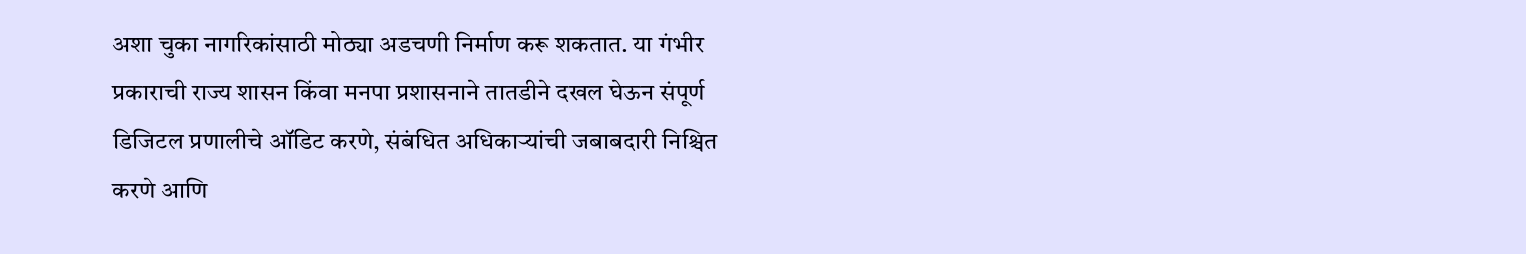अशा चुका नागरिकांसाठी मोठ्या अडचणी निर्माण करू शकतात. या गंभीर प्रकाराची राज्य शासन किंवा मनपा प्रशासनाने तातडीने दखल घेऊन संपूर्ण डिजिटल प्रणालीचे ऑडिट करणे, संबंधित अधिकाऱ्यांची जबाबदारी निश्चित करणे आणि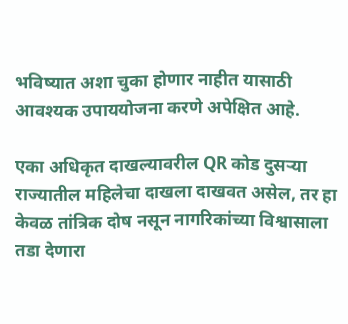भविष्यात अशा चुका होणार नाहीत यासाठी आवश्यक उपाययोजना करणे अपेक्षित आहे.

एका अधिकृत दाखल्यावरील QR कोड दुसऱ्या राज्यातील महिलेचा दाखला दाखवत असेल, तर हा केवळ तांत्रिक दोष नसून नागरिकांच्या विश्वासाला तडा देणारा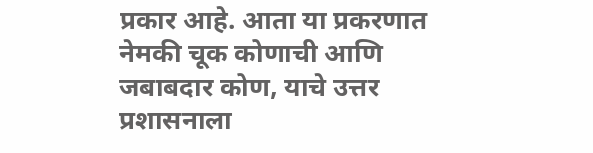प्रकार आहे. आता या प्रकरणात नेमकी चूक कोणाची आणि जबाबदार कोण, याचे उत्तर प्रशासनाला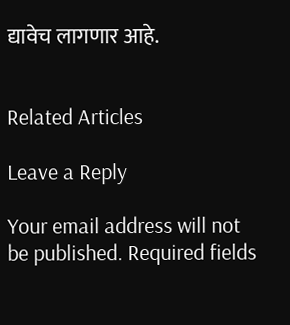द्यावेच लागणार आहे.


Related Articles

Leave a Reply

Your email address will not be published. Required fields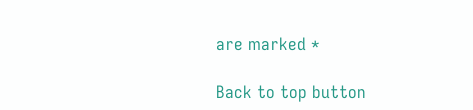are marked *

Back to top button